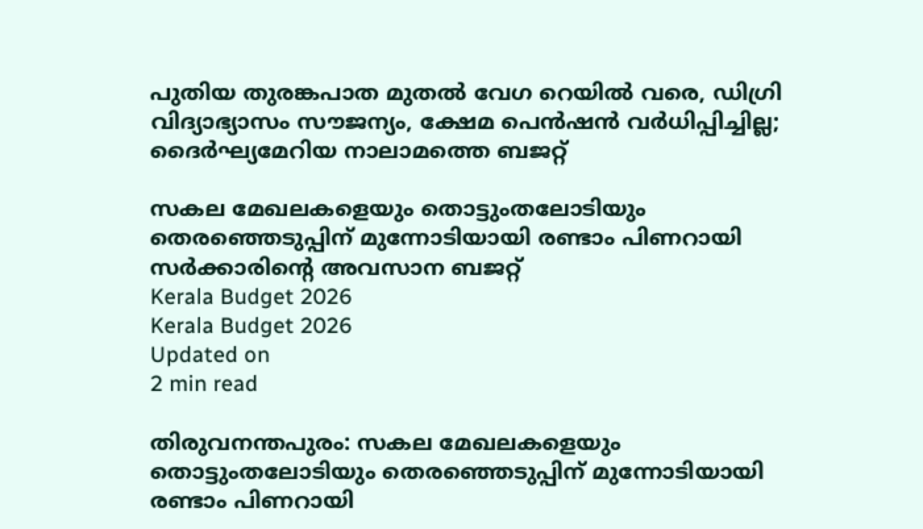പുതിയ തുരങ്കപാത മുതല്‍ വേഗ റെയില്‍ വരെ, ഡിഗ്രി വിദ്യാഭ്യാസം സൗജന്യം, ക്ഷേമ പെന്‍ഷന്‍ വര്‍ധിപ്പിച്ചില്ല; ദൈര്‍ഘ്യമേറിയ നാലാമത്തെ ബജറ്റ്

സകല മേഖലകളെയും തൊട്ടുംതലോടിയും തെരഞ്ഞെടുപ്പിന് മുന്നോടിയായി രണ്ടാം പിണറായി സര്‍ക്കാരിന്റെ അവസാന ബജറ്റ്
Kerala Budget 2026
Kerala Budget 2026
Updated on
2 min read

തിരുവനന്തപുരം: സകല മേഖലകളെയും തൊട്ടുംതലോടിയും തെരഞ്ഞെടുപ്പിന് മുന്നോടിയായി രണ്ടാം പിണറായി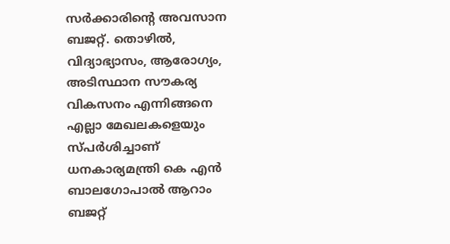സര്‍ക്കാരിന്റെ അവസാന ബജറ്റ്. തൊഴില്‍, വിദ്യാഭ്യാസം, ആരോഗ്യം, അടിസ്ഥാന സൗകര്യ വികസനം എന്നിങ്ങനെ എല്ലാ മേഖലകളെയും സ്പര്‍ശിച്ചാണ് ധനകാര്യമന്ത്രി കെ എന്‍ ബാലഗോപാല്‍ ആറാം ബജറ്റ്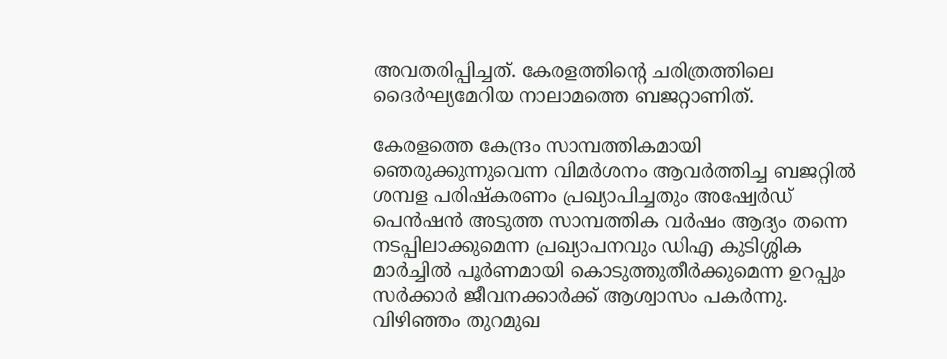അവതരിപ്പിച്ചത്. കേരളത്തിന്റെ ചരിത്രത്തിലെ ദൈര്‍ഘ്യമേറിയ നാലാമത്തെ ബജറ്റാണിത്.

കേരളത്തെ കേന്ദ്രം സാമ്പത്തികമായി ഞെരുക്കുന്നുവെന്ന വിമര്‍ശനം ആവര്‍ത്തിച്ച ബജറ്റില്‍ ശമ്പള പരിഷ്‌കരണം പ്രഖ്യാപിച്ചതും അഷ്വേര്‍ഡ് പെന്‍ഷന്‍ അടുത്ത സാമ്പത്തിക വര്‍ഷം ആദ്യം തന്നെ നടപ്പിലാക്കുമെന്ന പ്രഖ്യാപനവും ഡിഎ കുടിശ്ശിക മാര്‍ച്ചില്‍ പൂര്‍ണമായി കൊടുത്തുതീര്‍ക്കുമെന്ന ഉറപ്പും സര്‍ക്കാര്‍ ജീവനക്കാര്‍ക്ക് ആശ്വാസം പകര്‍ന്നു. വിഴിഞ്ഞം തുറമുഖ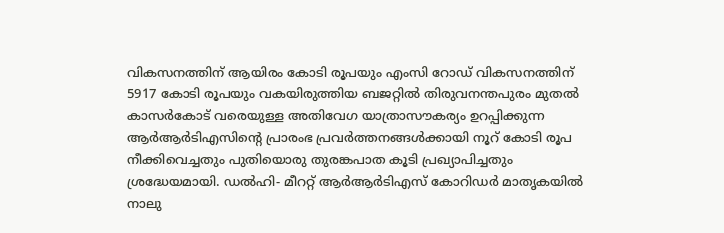വികസനത്തിന് ആയിരം കോടി രൂപയും എംസി റോഡ് വികസനത്തിന് 5917 കോടി രൂപയും വകയിരുത്തിയ ബജറ്റില്‍ തിരുവനന്തപുരം മുതല്‍ കാസര്‍കോട് വരെയുള്ള അതിവേഗ യാത്രാസൗകര്യം ഉറപ്പിക്കുന്ന ആര്‍ആര്‍ടിഎസിന്റെ പ്രാരംഭ പ്രവര്‍ത്തനങ്ങള്‍ക്കായി നൂറ് കോടി രൂപ നീക്കിവെച്ചതും പുതിയൊരു തുരങ്കപാത കൂടി പ്രഖ്യാപിച്ചതും ശ്രദ്ധേയമായി. ഡല്‍ഹി- മീററ്റ് ആര്‍ആര്‍ടിഎസ് കോറിഡര്‍ മാതൃകയില്‍ നാലു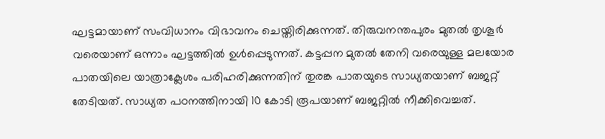ഘട്ടമായാണ് സംവിധാനം വിഭാവനം ചെയ്തിരിക്കുന്നത്. തിരുവനന്തപുരം മുതല്‍ തൃശൂര്‍ വരെയാണ് ഒന്നാം ഘട്ടത്തില്‍ ഉള്‍പ്പെടുന്നത്. കട്ടപ്പന മുതല്‍ തേനി വരെയുള്ള മലയോര പാതയിലെ യാത്രാക്ലേശം പരിഹരിക്കുന്നതിന് തുരങ്ക പാതയുടെ സാധ്യതയാണ് ബജറ്റ് തേടിയത്. സാധ്യത പഠനത്തിനായി 10 കോടി രൂപയാണ് ബജറ്റില്‍ നീക്കിവെച്ചത്.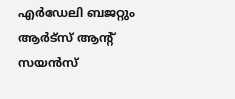എര്‍ഡേലി ബജറ്റും ആര്‍ട്‌സ് ആന്റ് സയന്‍സ്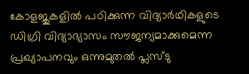കോളജുകളില്‍ പഠിക്കുന്ന വിദ്യാര്‍ഥികളുടെ ഡിഗ്രി വിദ്യാഭ്യാസം സൗജന്യമാക്കുമെന്ന പ്രഖ്യാപനവും ഒന്നുമുതല്‍ പ്ലസ്ടു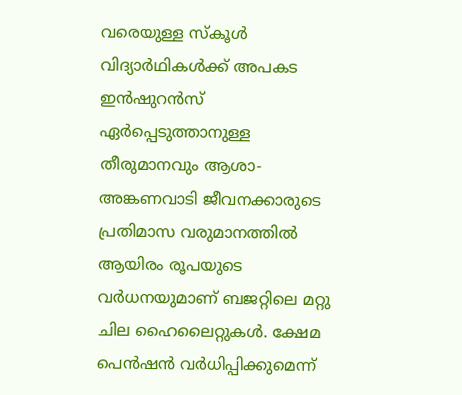വരെയുള്ള സ്‌കൂള്‍ വിദ്യാര്‍ഥികള്‍ക്ക് അപകട ഇന്‍ഷുറന്‍സ് ഏര്‍പ്പെടുത്താനുള്ള തീരുമാനവും ആശാ- അങ്കണവാടി ജീവനക്കാരുടെ പ്രതിമാസ വരുമാനത്തില്‍ ആയിരം രൂപയുടെ വര്‍ധനയുമാണ് ബജറ്റിലെ മറ്റു ചില ഹൈലൈറ്റുകള്‍. ക്ഷേമ പെന്‍ഷന്‍ വര്‍ധിപ്പിക്കുമെന്ന്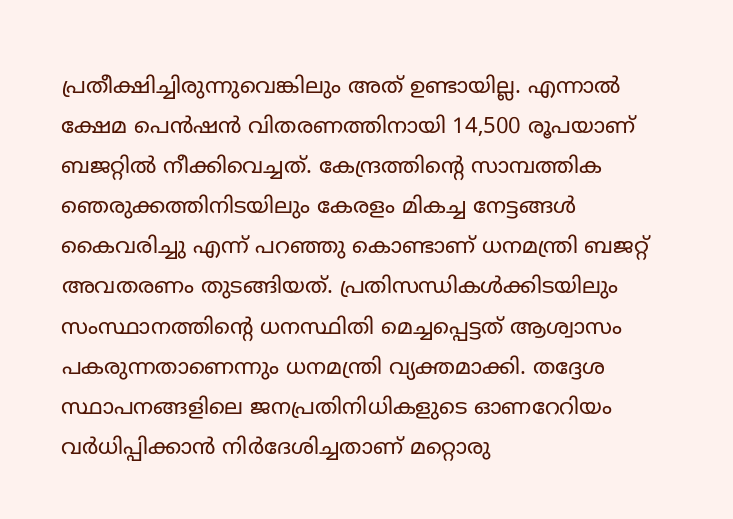പ്രതീക്ഷിച്ചിരുന്നുവെങ്കിലും അത് ഉണ്ടായില്ല. എന്നാല്‍ ക്ഷേമ പെന്‍ഷന്‍ വിതരണത്തിനായി 14,500 രൂപയാണ് ബജറ്റില്‍ നീക്കിവെച്ചത്. കേന്ദ്രത്തിന്റെ സാമ്പത്തിക ഞെരുക്കത്തിനിടയിലും കേരളം മികച്ച നേട്ടങ്ങള്‍ കൈവരിച്ചു എന്ന് പറഞ്ഞു കൊണ്ടാണ് ധനമന്ത്രി ബജറ്റ് അവതരണം തുടങ്ങിയത്. പ്രതിസന്ധികള്‍ക്കിടയിലും സംസ്ഥാനത്തിന്റെ ധനസ്ഥിതി മെച്ചപ്പെട്ടത് ആശ്വാസം പകരുന്നതാണെന്നും ധനമന്ത്രി വ്യക്തമാക്കി. തദ്ദേശ സ്ഥാപനങ്ങളിലെ ജനപ്രതിനിധികളുടെ ഓണറേറിയം വര്‍ധിപ്പിക്കാന്‍ നിര്‍ദേശിച്ചതാണ് മറ്റൊരു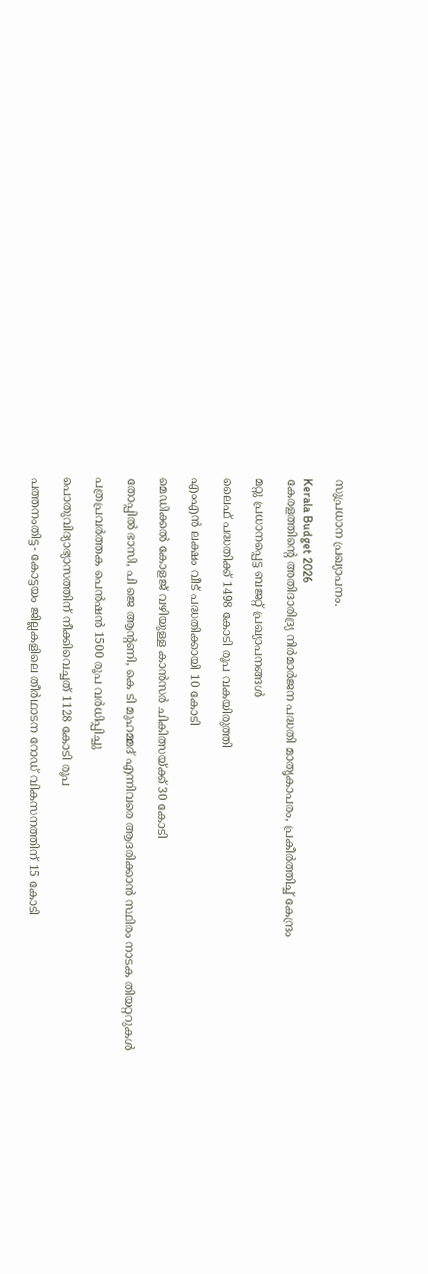സുപ്രധാന പ്രഖ്യാപനം.

Kerala Budget 2026
കേരളത്തിന്‍റെ അതിദാരിദ്ര്യ നിര്‍മാര്‍ജന പദ്ധതി മാതൃകാപരം, പ്രകീര്‍ത്തിച്ച് കേന്ദ്രം

മറ്റു പ്രധാനപ്പെട്ട ബജറ്റ് പ്രഖ്യാപനങ്ങള്‍

ലൈഫ് പദ്ധതിക്ക് 1498 കോടി രൂപ വകയിരുത്തി

എംഎന്‍ ലക്ഷം വീട് പദ്ധതിക്കായി 10 കോടി

മെഡിക്കല്‍ കോളജ് വഴിയുള്ള കാന്‍സര്‍ ചികിത്സയ്ക്ക് 30 കോടി

തോപ്പില്‍ ഭാസി, പി ജെ ആന്റണി, കെ ടി മുഹമ്മദ് എന്നിവരെ ആദരിക്കാന്‍ സ്ഥിരം നാടക തിയറ്ററുകള്‍

പത്രപ്രവര്‍ത്തക പെന്‍ഷന്‍ 1500 രൂപ വര്‍ധിപ്പിച്ചു

പൊതുവിദ്യാഭ്യാസത്തിന് നീക്കിവെച്ചത് 1128 കോടി രൂപ

പത്തനംതിട്ട- കോട്ടയം ജില്ലകളിലെ തീര്‍ഥാടന റോഡ് വികസനത്തിന് 15 കോടി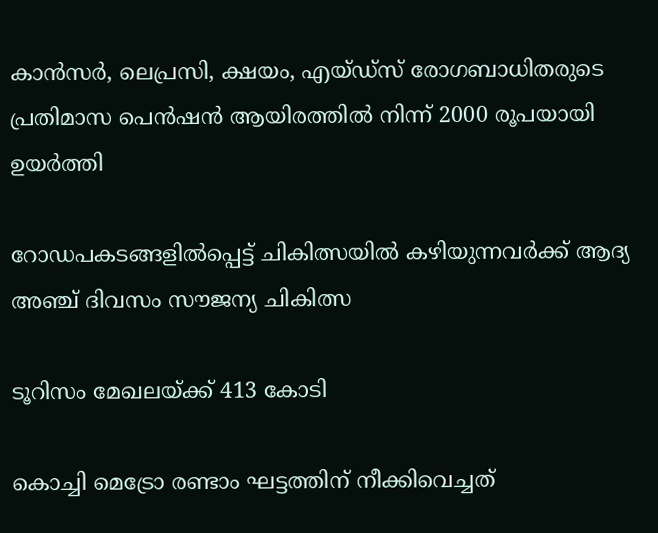കാന്‍സര്‍, ലെപ്രസി, ക്ഷയം, എയ്ഡ്‌സ് രോഗബാധിതരുടെ പ്രതിമാസ പെന്‍ഷന്‍ ആയിരത്തില്‍ നിന്ന് 2000 രൂപയായി ഉയര്‍ത്തി

റോഡപകടങ്ങളില്‍പ്പെട്ട് ചികിത്സയില്‍ കഴിയുന്നവര്‍ക്ക് ആദ്യ അഞ്ച് ദിവസം സൗജന്യ ചികിത്സ

ടൂറിസം മേഖലയ്ക്ക് 413 കോടി

കൊച്ചി മെട്രോ രണ്ടാം ഘട്ടത്തിന് നീക്കിവെച്ചത്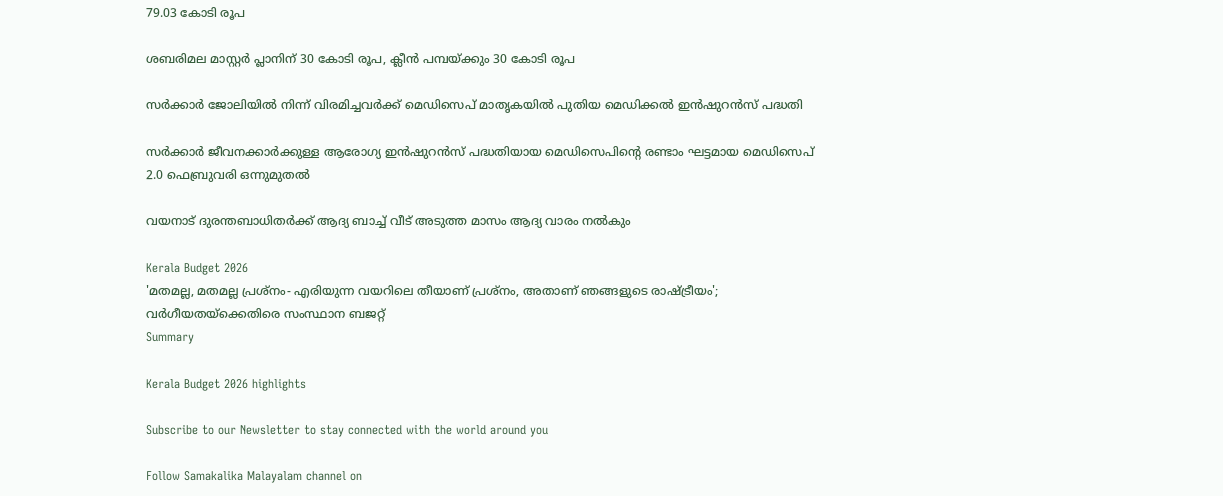79.03 കോടി രൂപ

ശബരിമല മാസ്റ്റര്‍ പ്ലാനിന് 30 കോടി രൂപ, ക്ലീന്‍ പമ്പയ്ക്കും 30 കോടി രൂപ

സര്‍ക്കാര്‍ ജോലിയില്‍ നിന്ന് വിരമിച്ചവര്‍ക്ക് മെഡിസെപ് മാതൃകയില്‍ പുതിയ മെഡിക്കല്‍ ഇന്‍ഷുറന്‍സ് പദ്ധതി

സര്‍ക്കാര്‍ ജീവനക്കാര്‍ക്കുള്ള ആരോഗ്യ ഇന്‍ഷുറന്‍സ് പദ്ധതിയായ മെഡിസെപിന്റെ രണ്ടാം ഘട്ടമായ മെഡിസെപ് 2.0 ഫെബ്രുവരി ഒന്നുമുതല്‍

വയനാട് ദുരന്തബാധിതര്‍ക്ക് ആദ്യ ബാച്ച് വീട് അടുത്ത മാസം ആദ്യ വാരം നല്‍കും

Kerala Budget 2026
'മതമല്ല, മതമല്ല പ്രശ്‌നം- എരിയുന്ന വയറിലെ തീയാണ് പ്രശ്‌നം, അതാണ് ഞങ്ങളുടെ രാഷ്ട്രീയം'; വര്‍ഗീയതയ്‌ക്കെതിരെ സംസ്ഥാന ബജറ്റ്
Summary

Kerala Budget 2026 highlights

Subscribe to our Newsletter to stay connected with the world around you

Follow Samakalika Malayalam channel on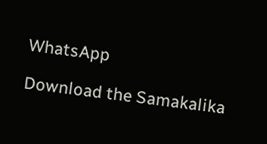WhatsApp

Download the Samakalika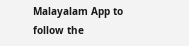Malayalam App to follow the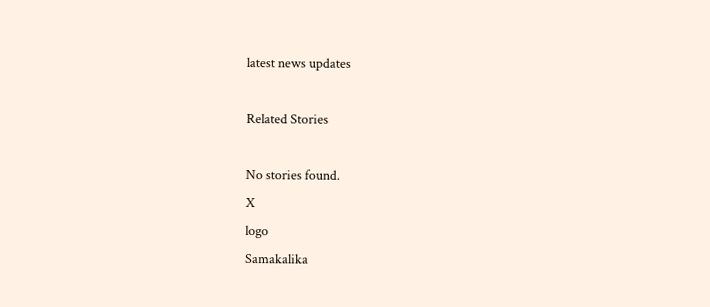latest news updates

Related Stories

No stories found.
X
logo
Samakalika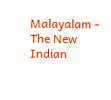Malayalam - The New Indian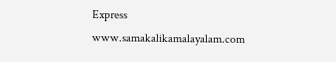Express
www.samakalikamalayalam.com